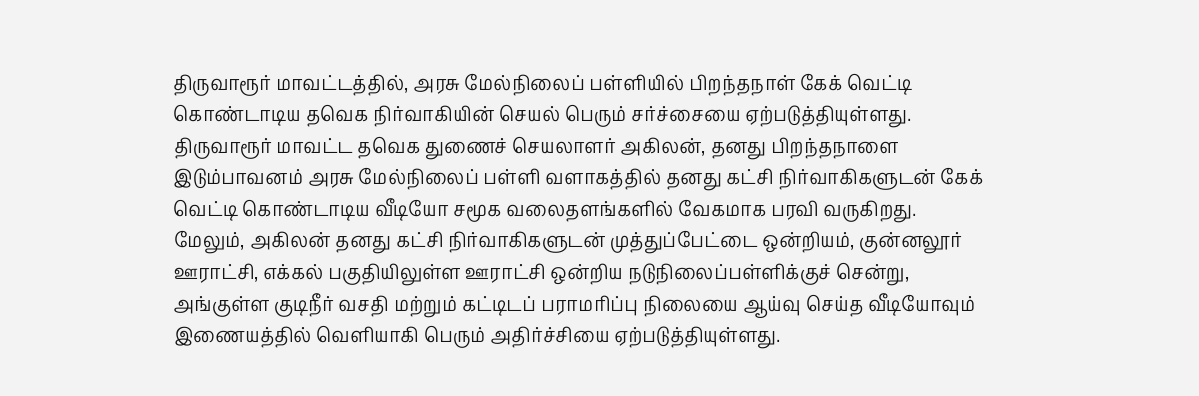திருவாரூர் மாவட்டத்தில், அரசு மேல்நிலைப் பள்ளியில் பிறந்தநாள் கேக் வெட்டி கொண்டாடிய தவெக நிர்வாகியின் செயல் பெரும் சர்ச்சையை ஏற்படுத்தியுள்ளது. திருவாரூர் மாவட்ட தவெக துணைச் செயலாளர் அகிலன், தனது பிறந்தநாளை இடும்பாவனம் அரசு மேல்நிலைப் பள்ளி வளாகத்தில் தனது கட்சி நிர்வாகிகளுடன் கேக் வெட்டி கொண்டாடிய வீடியோ சமூக வலைதளங்களில் வேகமாக பரவி வருகிறது.
மேலும், அகிலன் தனது கட்சி நிர்வாகிகளுடன் முத்துப்பேட்டை ஒன்றியம், குன்னலூர் ஊராட்சி, எக்கல் பகுதியிலுள்ள ஊராட்சி ஒன்றிய நடுநிலைப்பள்ளிக்குச் சென்று, அங்குள்ள குடிநீர் வசதி மற்றும் கட்டிடப் பராமரிப்பு நிலையை ஆய்வு செய்த வீடியோவும் இணையத்தில் வெளியாகி பெரும் அதிர்ச்சியை ஏற்படுத்தியுள்ளது.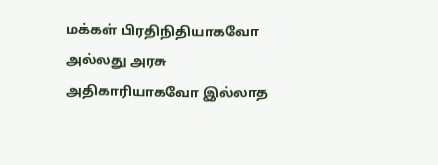மக்கள் பிரதிநிதியாகவோ அல்லது அரசு அதிகாரியாகவோ இல்லாத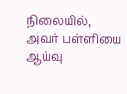நிலையில், அவர் பள்ளியை ஆய்வு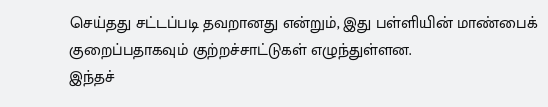செய்தது சட்டப்படி தவறானது என்றும், இது பள்ளியின் மாண்பைக் குறைப்பதாகவும் குற்றச்சாட்டுகள் எழுந்துள்ளன.
இந்தச்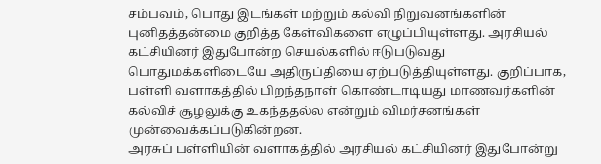சம்பவம், பொது இடங்கள் மற்றும் கல்வி நிறுவனங்களின் புனிதத்தன்மை குறித்த கேள்விகளை எழுப்பியுள்ளது. அரசியல் கட்சியினர் இதுபோன்ற செயல்களில் ஈடுபடுவது பொதுமக்களிடையே அதிருப்தியை ஏற்படுத்தியுள்ளது. குறிப்பாக, பள்ளி வளாகத்தில் பிறந்தநாள் கொண்டாடியது மாணவர்களின் கல்விச் சூழலுக்கு உகந்ததல்ல என்றும் விமர்சனங்கள் முன்வைக்கப்படுகின்றன.
அரசுப் பள்ளியின் வளாகத்தில் அரசியல் கட்சியினர் இதுபோன்று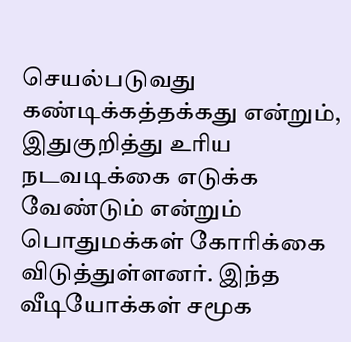செயல்படுவது கண்டிக்கத்தக்கது என்றும், இதுகுறித்து உரிய நடவடிக்கை எடுக்க வேண்டும் என்றும் பொதுமக்கள் கோரிக்கை விடுத்துள்ளனர். இந்த வீடியோக்கள் சமூக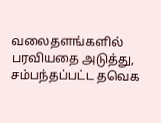வலைதளங்களில் பரவியதை அடுத்து, சம்பந்தப்பட்ட தவெக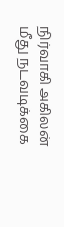நிர்வாகி அகிலன் மீது நடவடிக்கை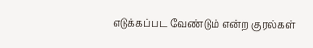எடுக்கப்பட வேண்டும் என்ற குரல்கள்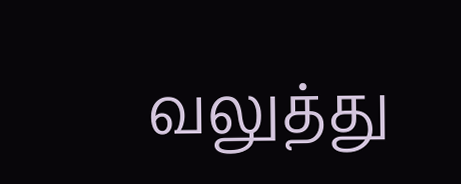வலுத்து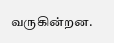வருகின்றன.